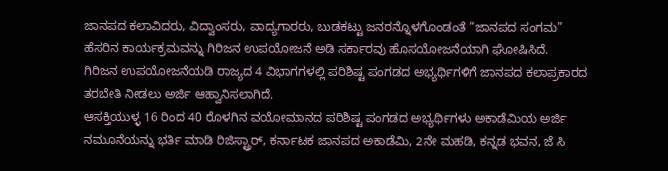ಜಾನಪದ ಕಲಾವಿದರು, ವಿದ್ವಾಂಸರು, ವಾದ್ಯಗಾರರು, ಬುಡಕಟ್ಟು ಜನರನ್ನೊಳಗೊಂಡಂತೆ “ಜಾನಪದ ಸಂಗಮ” ಹೆಸರಿನ ಕಾರ್ಯಕ್ರಮವನ್ನು ಗಿರಿಜನ ಉಪಯೋಜನೆ ಅಡಿ ಸರ್ಕಾರವು ಹೊಸಯೋಜನೆಯಾಗಿ ಘೋಷಿಸಿದೆ.
ಗಿರಿಜನ ಉಪಯೋಜನೆಯಡಿ ರಾಜ್ಯದ 4 ವಿಭಾಗಗಳಲ್ಲಿ ಪರಿಶಿಷ್ಟ ಪಂಗಡದ ಅಭ್ಯರ್ಥಿಗಳಿಗೆ ಜಾನಪದ ಕಲಾಪ್ರಕಾರದ ತರಬೇತಿ ನೀಡಲು ಅರ್ಜಿ ಆಹ್ವಾನಿಸಲಾಗಿದೆ.
ಆಸಕ್ತಿಯುಳ್ಳ 16 ರಿಂದ 40 ರೊಳಗಿನ ವಯೋಮಾನದ ಪರಿಶಿಷ್ಟ ಪಂಗಡದ ಅಭ್ಯರ್ಥಿಗಳು ಅಕಾಡೆಮಿಯ ಅರ್ಜಿ ನಮೂನೆಯನ್ನು ಭರ್ತಿ ಮಾಡಿ ರಿಜಿಸ್ಟ್ರಾರ್, ಕರ್ನಾಟಕ ಜಾನಪದ ಅಕಾಡೆಮಿ, 2ನೇ ಮಹಡಿ, ಕನ್ನಡ ಭವನ, ಜೆ ಸಿ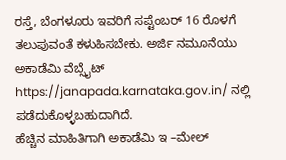ರಸ್ತೆ, ಬೆಂಗಳೂರು ಇವರಿಗೆ ಸಪ್ಟೆಂಬರ್ 16 ರೊಳಗೆ ತಲುಪುವಂತೆ ಕಳುಹಿಸಬೇಕು. ಅರ್ಜಿ ನಮೂನೆಯು ಅಕಾಡೆಮಿ ವೆಬ್ಸೈಟ್ https://janapada.karnataka.gov.in/ ನಲ್ಲಿ ಪಡೆದುಕೊಳ್ಳಬಹುದಾಗಿದೆ.
ಹೆಚ್ಚಿನ ಮಾಹಿತಿಗಾಗಿ ಅಕಾಡೆಮಿ ಇ –ಮೇಲ್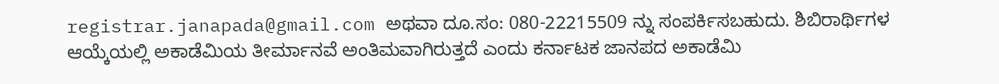registrar.janapada@gmail.com ಅಥವಾ ದೂ.ಸಂ: 080-22215509 ನ್ನು ಸಂಪರ್ಕಿಸಬಹುದು. ಶಿಬಿರಾರ್ಥಿಗಳ ಆಯ್ಕೆಯಲ್ಲಿ ಅಕಾಡೆಮಿಯ ತೀರ್ಮಾನವೆ ಅಂತಿಮವಾಗಿರುತ್ತದೆ ಎಂದು ಕರ್ನಾಟಕ ಜಾನಪದ ಅಕಾಡೆಮಿ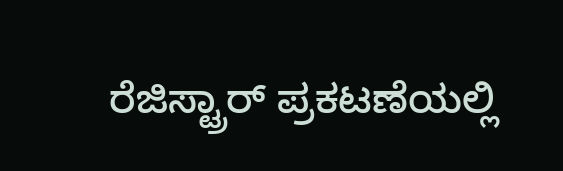ರೆಜಿಸ್ಟ್ರಾರ್ ಪ್ರಕಟಣೆಯಲ್ಲಿ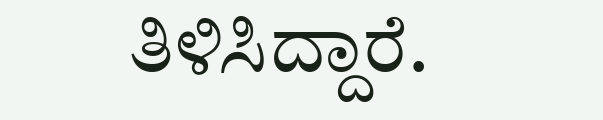ತಿಳಿಸಿದ್ದಾರೆ.